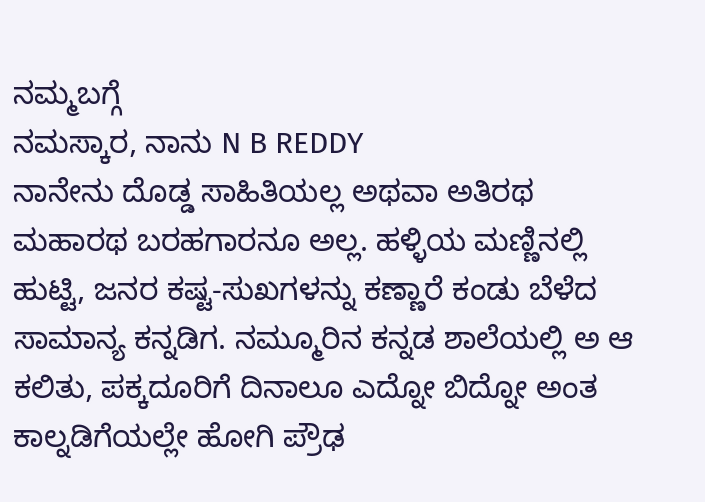ನಮ್ಮಬಗ್ಗೆ
ನಮಸ್ಕಾರ, ನಾನು N B REDDY
ನಾನೇನು ದೊಡ್ಡ ಸಾಹಿತಿಯಲ್ಲ ಅಥವಾ ಅತಿರಥ ಮಹಾರಥ ಬರಹಗಾರನೂ ಅಲ್ಲ. ಹಳ್ಳಿಯ ಮಣ್ಣಿನಲ್ಲಿ ಹುಟ್ಟಿ, ಜನರ ಕಷ್ಟ-ಸುಖಗಳನ್ನು ಕಣ್ಣಾರೆ ಕಂಡು ಬೆಳೆದ ಸಾಮಾನ್ಯ ಕನ್ನಡಿಗ. ನಮ್ಮೂರಿನ ಕನ್ನಡ ಶಾಲೆಯಲ್ಲಿ ಅ ಆ ಕಲಿತು, ಪಕ್ಕದೂರಿಗೆ ದಿನಾಲೂ ಎದ್ನೋ ಬಿದ್ನೋ ಅಂತ ಕಾಲ್ನಡಿಗೆಯಲ್ಲೇ ಹೋಗಿ ಪ್ರೌಢ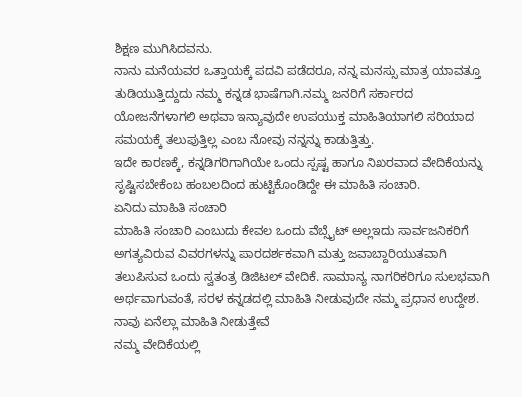ಶಿಕ್ಷಣ ಮುಗಿಸಿದವನು.
ನಾನು ಮನೆಯವರ ಒತ್ತಾಯಕ್ಕೆ ಪದವಿ ಪಡೆದರೂ, ನನ್ನ ಮನಸ್ಸು ಮಾತ್ರ ಯಾವತ್ತೂ ತುಡಿಯುತ್ತಿದ್ದುದು ನಮ್ಮ ಕನ್ನಡ ಭಾಷೆಗಾಗಿ.ನಮ್ಮ ಜನರಿಗೆ ಸರ್ಕಾರದ ಯೋಜನೆಗಳಾಗಲಿ ಅಥವಾ ಇನ್ಯಾವುದೇ ಉಪಯುಕ್ತ ಮಾಹಿತಿಯಾಗಲಿ ಸರಿಯಾದ ಸಮಯಕ್ಕೆ ತಲುಪುತ್ತಿಲ್ಲ ಎಂಬ ನೋವು ನನ್ನನ್ನು ಕಾಡುತ್ತಿತ್ತು.
ಇದೇ ಕಾರಣಕ್ಕೆ, ಕನ್ನಡಿಗರಿಗಾಗಿಯೇ ಒಂದು ಸ್ಪಷ್ಟ ಹಾಗೂ ನಿಖರವಾದ ವೇದಿಕೆಯನ್ನು ಸೃಷ್ಟಿಸಬೇಕೆಂಬ ಹಂಬಲದಿಂದ ಹುಟ್ಟಿಕೊಂಡಿದ್ದೇ ಈ ಮಾಹಿತಿ ಸಂಚಾರಿ.
ಏನಿದು ಮಾಹಿತಿ ಸಂಚಾರಿ
ಮಾಹಿತಿ ಸಂಚಾರಿ ಎಂಬುದು ಕೇವಲ ಒಂದು ವೆಬ್ಸೈಟ್ ಅಲ್ಲಇದು ಸಾರ್ವಜನಿಕರಿಗೆ ಅಗತ್ಯವಿರುವ ವಿವರಗಳನ್ನು ಪಾರದರ್ಶಕವಾಗಿ ಮತ್ತು ಜವಾಬ್ದಾರಿಯುತವಾಗಿ ತಲುಪಿಸುವ ಒಂದು ಸ್ವತಂತ್ರ ಡಿಜಿಟಲ್ ವೇದಿಕೆ. ಸಾಮಾನ್ಯ ನಾಗರಿಕರಿಗೂ ಸುಲಭವಾಗಿ ಅರ್ಥವಾಗುವಂತೆ, ಸರಳ ಕನ್ನಡದಲ್ಲಿ ಮಾಹಿತಿ ನೀಡುವುದೇ ನಮ್ಮ ಪ್ರಧಾನ ಉದ್ದೇಶ.
ನಾವು ಏನೆಲ್ಲಾ ಮಾಹಿತಿ ನೀಡುತ್ತೇವೆ
ನಮ್ಮ ವೇದಿಕೆಯಲ್ಲಿ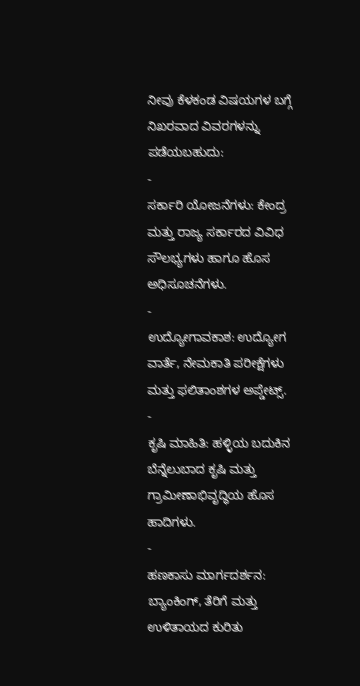ನೀವು ಕೆಳಕಂಡ ವಿಷಯಗಳ ಬಗ್ಗೆ ನಿಖರವಾದ ವಿವರಗಳನ್ನು ಪಡೆಯಬಹುದು:
-
ಸರ್ಕಾರಿ ಯೋಜನೆಗಳು: ಕೇಂದ್ರ ಮತ್ತು ರಾಜ್ಯ ಸರ್ಕಾರದ ವಿವಿಧ ಸೌಲಭ್ಯಗಳು ಹಾಗೂ ಹೊಸ ಅಧಿಸೂಚನೆಗಳು.
-
ಉದ್ಯೋಗಾವಕಾಶ: ಉದ್ಯೋಗ ವಾರ್ತೆ, ನೇಮಕಾತಿ ಪರೀಕ್ಷೆಗಳು ಮತ್ತು ಫಲಿತಾಂಶಗಳ ಅಪ್ಡೇಟ್ಸ್.
-
ಕೃಷಿ ಮಾಹಿತಿ: ಹಳ್ಳಿಯ ಬದುಕಿನ ಬೆನ್ನೆಲುಬಾದ ಕೃಷಿ ಮತ್ತು ಗ್ರಾಮೀಣಾಭಿವೃದ್ಧಿಯ ಹೊಸ ಹಾದಿಗಳು.
-
ಹಣಕಾಸು ಮಾರ್ಗದರ್ಶನ: ಬ್ಯಾಂಕಿಂಗ್, ತೆರಿಗೆ ಮತ್ತು ಉಳಿತಾಯದ ಕುರಿತು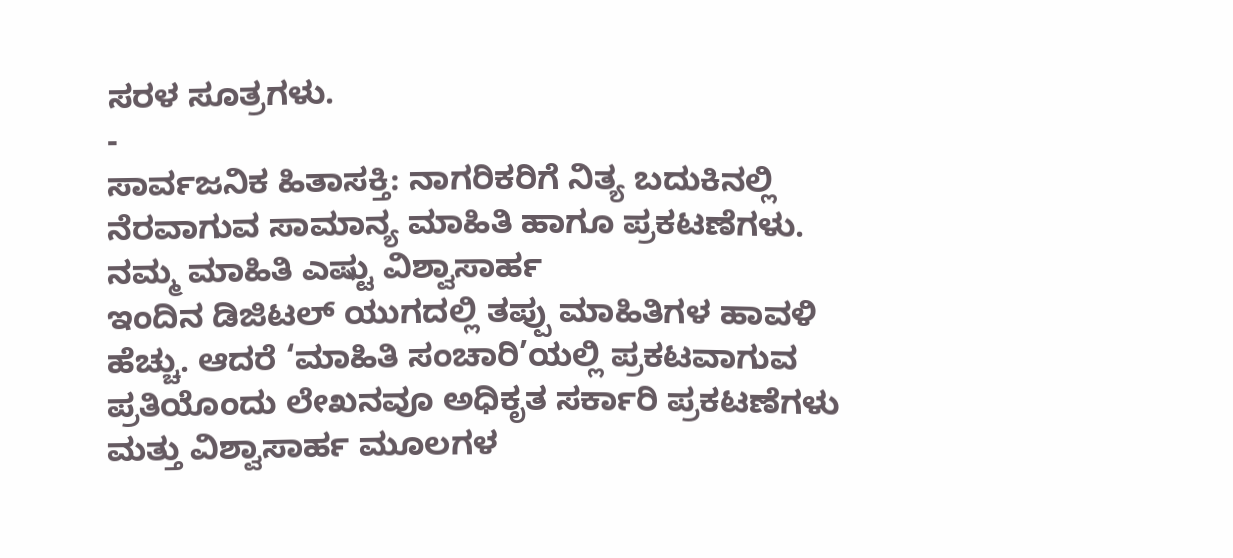ಸರಳ ಸೂತ್ರಗಳು.
-
ಸಾರ್ವಜನಿಕ ಹಿತಾಸಕ್ತಿ: ನಾಗರಿಕರಿಗೆ ನಿತ್ಯ ಬದುಕಿನಲ್ಲಿ ನೆರವಾಗುವ ಸಾಮಾನ್ಯ ಮಾಹಿತಿ ಹಾಗೂ ಪ್ರಕಟಣೆಗಳು.
ನಮ್ಮ ಮಾಹಿತಿ ಎಷ್ಟು ವಿಶ್ವಾಸಾರ್ಹ
ಇಂದಿನ ಡಿಜಿಟಲ್ ಯುಗದಲ್ಲಿ ತಪ್ಪು ಮಾಹಿತಿಗಳ ಹಾವಳಿ ಹೆಚ್ಚು. ಆದರೆ ‘ಮಾಹಿತಿ ಸಂಚಾರಿ’ಯಲ್ಲಿ ಪ್ರಕಟವಾಗುವ ಪ್ರತಿಯೊಂದು ಲೇಖನವೂ ಅಧಿಕೃತ ಸರ್ಕಾರಿ ಪ್ರಕಟಣೆಗಳು ಮತ್ತು ವಿಶ್ವಾಸಾರ್ಹ ಮೂಲಗಳ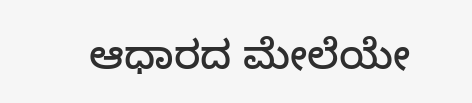ಆಧಾರದ ಮೇಲೆಯೇ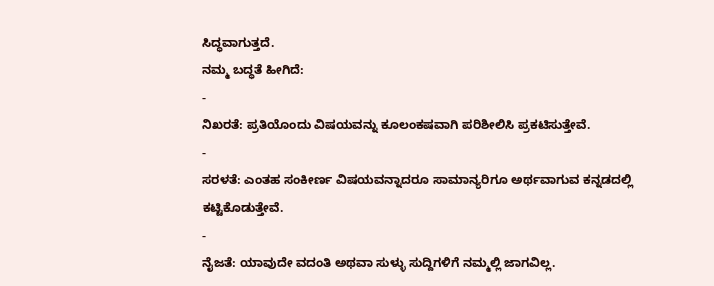ಸಿದ್ಧವಾಗುತ್ತದೆ.
ನಮ್ಮ ಬದ್ಧತೆ ಹೀಗಿದೆ:
-
ನಿಖರತೆ: ಪ್ರತಿಯೊಂದು ವಿಷಯವನ್ನು ಕೂಲಂಕಷವಾಗಿ ಪರಿಶೀಲಿಸಿ ಪ್ರಕಟಿಸುತ್ತೇವೆ.
-
ಸರಳತೆ: ಎಂತಹ ಸಂಕೀರ್ಣ ವಿಷಯವನ್ನಾದರೂ ಸಾಮಾನ್ಯರಿಗೂ ಅರ್ಥವಾಗುವ ಕನ್ನಡದಲ್ಲಿ ಕಟ್ಟಿಕೊಡುತ್ತೇವೆ.
-
ನೈಜತೆ: ಯಾವುದೇ ವದಂತಿ ಅಥವಾ ಸುಳ್ಳು ಸುದ್ದಿಗಳಿಗೆ ನಮ್ಮಲ್ಲಿ ಜಾಗವಿಲ್ಲ.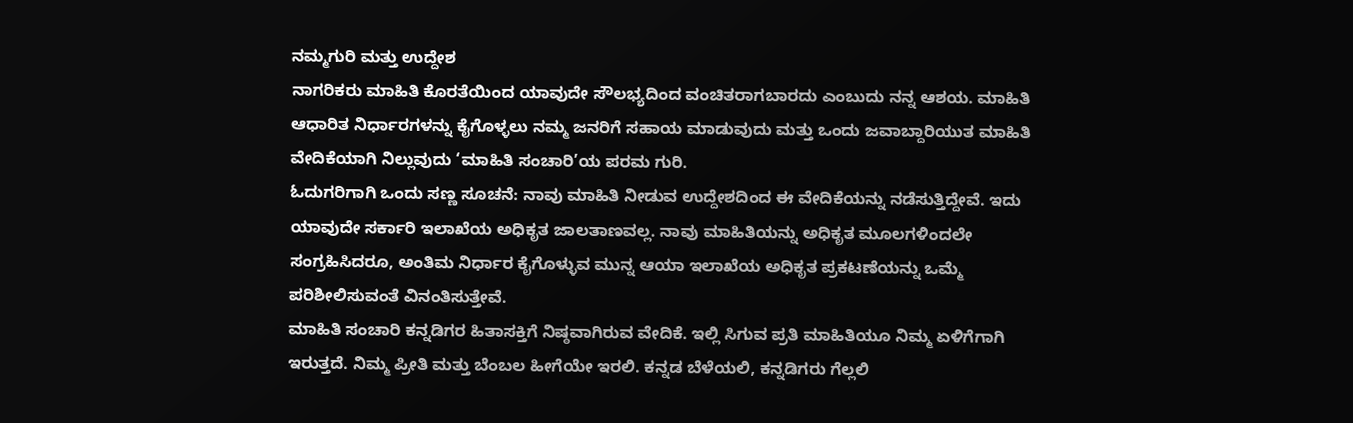ನಮ್ಮಗುರಿ ಮತ್ತು ಉದ್ದೇಶ
ನಾಗರಿಕರು ಮಾಹಿತಿ ಕೊರತೆಯಿಂದ ಯಾವುದೇ ಸೌಲಭ್ಯದಿಂದ ವಂಚಿತರಾಗಬಾರದು ಎಂಬುದು ನನ್ನ ಆಶಯ. ಮಾಹಿತಿ ಆಧಾರಿತ ನಿರ್ಧಾರಗಳನ್ನು ಕೈಗೊಳ್ಳಲು ನಮ್ಮ ಜನರಿಗೆ ಸಹಾಯ ಮಾಡುವುದು ಮತ್ತು ಒಂದು ಜವಾಬ್ದಾರಿಯುತ ಮಾಹಿತಿ ವೇದಿಕೆಯಾಗಿ ನಿಲ್ಲುವುದು ‘ಮಾಹಿತಿ ಸಂಚಾರಿ’ಯ ಪರಮ ಗುರಿ.
ಓದುಗರಿಗಾಗಿ ಒಂದು ಸಣ್ಣ ಸೂಚನೆ: ನಾವು ಮಾಹಿತಿ ನೀಡುವ ಉದ್ದೇಶದಿಂದ ಈ ವೇದಿಕೆಯನ್ನು ನಡೆಸುತ್ತಿದ್ದೇವೆ. ಇದು ಯಾವುದೇ ಸರ್ಕಾರಿ ಇಲಾಖೆಯ ಅಧಿಕೃತ ಜಾಲತಾಣವಲ್ಲ. ನಾವು ಮಾಹಿತಿಯನ್ನು ಅಧಿಕೃತ ಮೂಲಗಳಿಂದಲೇ ಸಂಗ್ರಹಿಸಿದರೂ, ಅಂತಿಮ ನಿರ್ಧಾರ ಕೈಗೊಳ್ಳುವ ಮುನ್ನ ಆಯಾ ಇಲಾಖೆಯ ಅಧಿಕೃತ ಪ್ರಕಟಣೆಯನ್ನು ಒಮ್ಮೆ ಪರಿಶೀಲಿಸುವಂತೆ ವಿನಂತಿಸುತ್ತೇವೆ.
ಮಾಹಿತಿ ಸಂಚಾರಿ ಕನ್ನಡಿಗರ ಹಿತಾಸಕ್ತಿಗೆ ನಿಷ್ಠವಾಗಿರುವ ವೇದಿಕೆ. ಇಲ್ಲಿ ಸಿಗುವ ಪ್ರತಿ ಮಾಹಿತಿಯೂ ನಿಮ್ಮ ಏಳಿಗೆಗಾಗಿ ಇರುತ್ತದೆ. ನಿಮ್ಮ ಪ್ರೀತಿ ಮತ್ತು ಬೆಂಬಲ ಹೀಗೆಯೇ ಇರಲಿ. ಕನ್ನಡ ಬೆಳೆಯಲಿ, ಕನ್ನಡಿಗರು ಗೆಲ್ಲಲಿ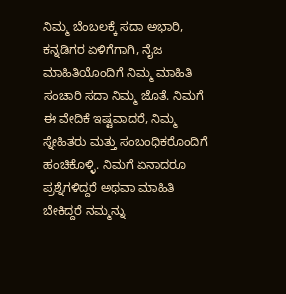ನಿಮ್ಮ ಬೆಂಬಲಕ್ಕೆ ಸದಾ ಅಭಾರಿ,
ಕನ್ನಡಿಗರ ಏಳಿಗೆಗಾಗಿ, ನೈಜ ಮಾಹಿತಿಯೊಂದಿಗೆ ನಿಮ್ಮ ಮಾಹಿತಿ ಸಂಚಾರಿ ಸದಾ ನಿಮ್ಮ ಜೊತೆ. ನಿಮಗೆ ಈ ವೇದಿಕೆ ಇಷ್ಟವಾದರೆ, ನಿಮ್ಮ ಸ್ನೇಹಿತರು ಮತ್ತು ಸಂಬಂಧಿಕರೊಂದಿಗೆ ಹಂಚಿಕೊಳ್ಳಿ. ನಿಮಗೆ ಏನಾದರೂ ಪ್ರಶ್ನೆಗಳಿದ್ದರೆ ಅಥವಾ ಮಾಹಿತಿ ಬೇಕಿದ್ದರೆ ನಮ್ಮನ್ನು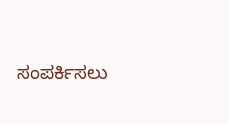ಸಂಪರ್ಕಿಸಲು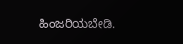ಹಿಂಜರಿಯಬೇಡಿ.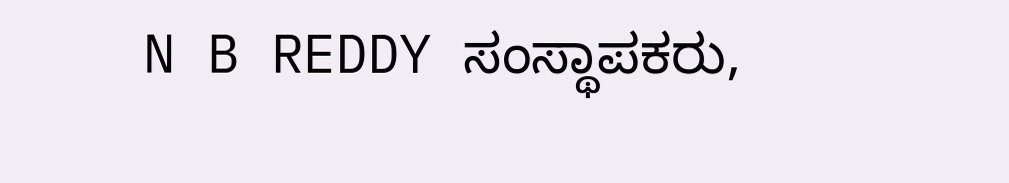N B REDDY ಸಂಸ್ಥಾಪಕರು,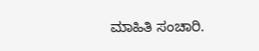ಮಾಹಿತಿ ಸಂಚಾರಿ.